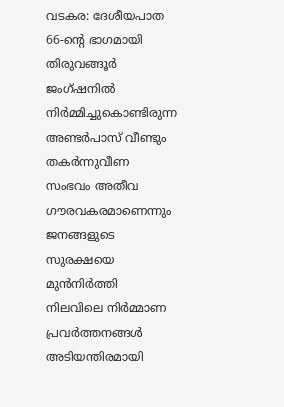വടകര: ദേശീയപാത 66-ന്റെ ഭാഗമായി തിരുവങ്ങൂർ ജംഗ്ഷനിൽ നിർമ്മിച്ചുകൊണ്ടിരുന്ന അണ്ടർപാസ് വീണ്ടും തകർന്നുവീണ സംഭവം അതീവ ഗൗരവകരമാണെന്നും ജനങ്ങളുടെ സുരക്ഷയെ മുൻനിർത്തി നിലവിലെ നിർമ്മാണ പ്രവർത്തനങ്ങൾ അടിയന്തിരമായി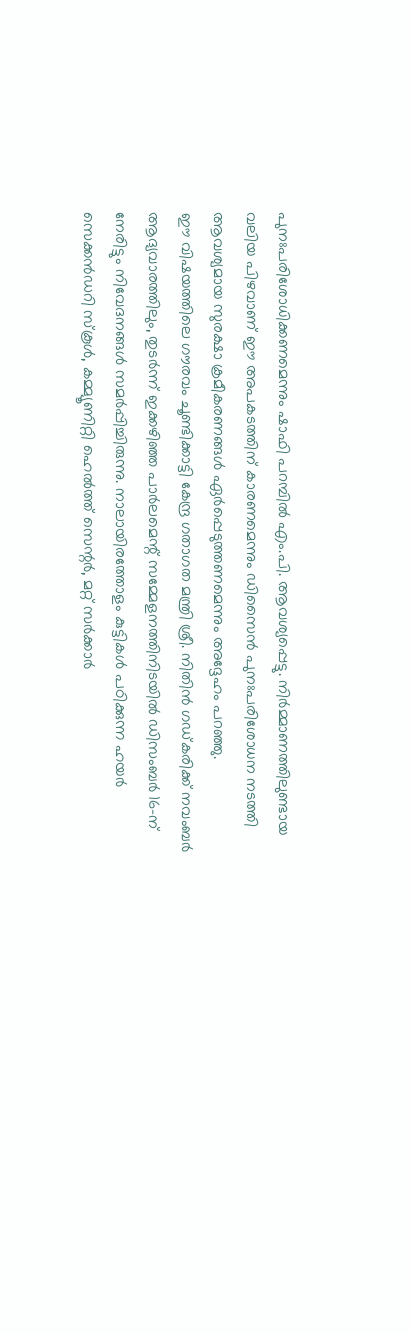പുനഃപരിശോധിക്കണമെന്നും ഷാഫി പറമ്പിൽ എം.പി. ആവശ്യപ്പെട്ടു. നിർമ്മാണത്തിലുണ്ടായ വലിയ പിഴവാണ് ഈ അപകടത്തിന് കാരണമെന്നും ഡിസൈൻ പുനഃപരിശോധന നടത്തി ആവശ്യമായ സുരക്ഷാ ക്രമീകരണങ്ങൾ ഏർപ്പെടുത്തണമെന്നും അദ്ദേഹം പറഞ്ഞു.
ഈ വിഷയത്തിലെ ഗൗരവം ചൂണ്ടിക്കാട്ടി കേന്ദ്ര ഗതാഗത മന്ത്രി ശ്രീ. നിതിൻ ഗഡ്കരിക്ക് നവംബർ ആദ്യവാരത്തിലും, തുടർന്ന് ഇക്കഴിഞ്ഞ പാർലമെന്റ് സമ്മേളനത്തിനിടയിൽ ഡിസംബർ 16-ന് നേരിട്ടും നിവേദനങ്ങൾ സമർപ്പിച്ചിരുന്നു. നാലായിരത്തോളം കുട്ടികൾ പഠിക്കുന്ന ഹയർ സെക്കൻഡറി സ്കൂൾ, കമ്മ്യൂണിറ്റി ഹെൽത്ത് സെന്റർ, മറ്റ് സർക്കാർ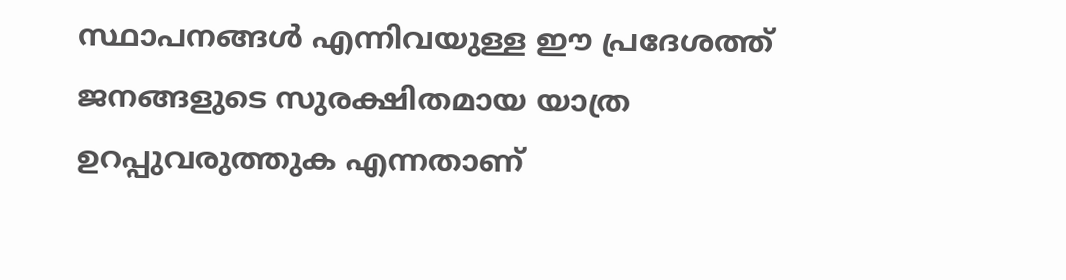സ്ഥാപനങ്ങൾ എന്നിവയുള്ള ഈ പ്രദേശത്ത് ജനങ്ങളുടെ സുരക്ഷിതമായ യാത്ര ഉറപ്പുവരുത്തുക എന്നതാണ്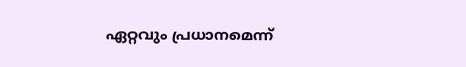ഏറ്റവും പ്രധാനമെന്ന്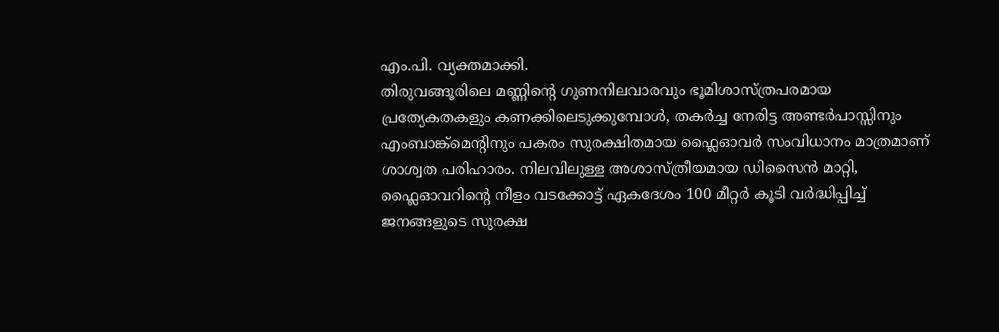എം.പി. വ്യക്തമാക്കി.
തിരുവങ്ങൂരിലെ മണ്ണിന്റെ ഗുണനിലവാരവും ഭൂമിശാസ്ത്രപരമായ പ്രത്യേകതകളും കണക്കിലെടുക്കുമ്പോൾ, തകർച്ച നേരിട്ട അണ്ടർപാസ്സിനും എംബാങ്ക്മെന്റിനും പകരം സുരക്ഷിതമായ ഫ്ലൈഓവർ സംവിധാനം മാത്രമാണ് ശാശ്വത പരിഹാരം. നിലവിലുള്ള അശാസ്ത്രീയമായ ഡിസൈൻ മാറ്റി, ഫ്ലൈഓവറിന്റെ നീളം വടക്കോട്ട് ഏകദേശം 100 മീറ്റർ കൂടി വർദ്ധിപ്പിച്ച് ജനങ്ങളുടെ സുരക്ഷ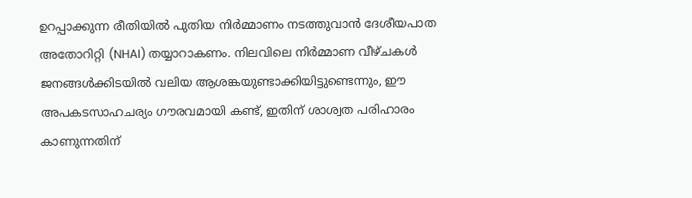ഉറപ്പാക്കുന്ന രീതിയിൽ പുതിയ നിർമ്മാണം നടത്തുവാൻ ദേശീയപാത അതോറിറ്റി (NHAI) തയ്യാറാകണം. നിലവിലെ നിർമ്മാണ വീഴ്ചകൾ ജനങ്ങൾക്കിടയിൽ വലിയ ആശങ്കയുണ്ടാക്കിയിട്ടുണ്ടെന്നും, ഈ അപകടസാഹചര്യം ഗൗരവമായി കണ്ട്, ഇതിന് ശാശ്വത പരിഹാരം കാണുന്നതിന്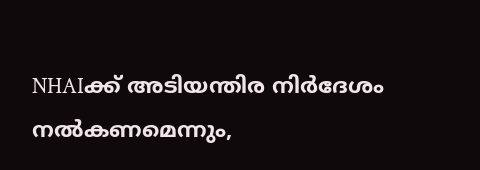NHAIക്ക് അടിയന്തിര നിർദേശം നൽകണമെന്നും,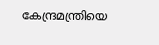കേന്ദ്രമന്ത്രിയെ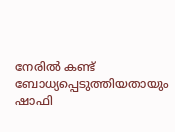നേരിൽ കണ്ട് ബോധ്യപ്പെടുത്തിയതായും ഷാഫി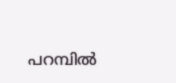പറമ്പിൽ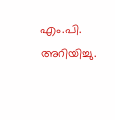എം.പി. അറിയിച്ചു.